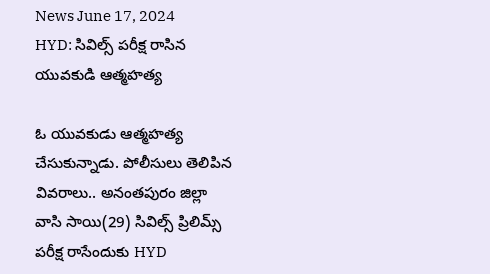News June 17, 2024
HYD: సివిల్స్ పరీక్ష రాసిన యువకుడి ఆత్మహత్య

ఓ యువకుడు ఆత్మహత్య చేసుకున్నాడు. పోలీసులు తెలిపిన వివరాలు.. అనంతపురం జిల్లా వాసి సాయి(29) సివిల్స్ ప్రిలిమ్స్ పరీక్ష రాసేందుకు HYD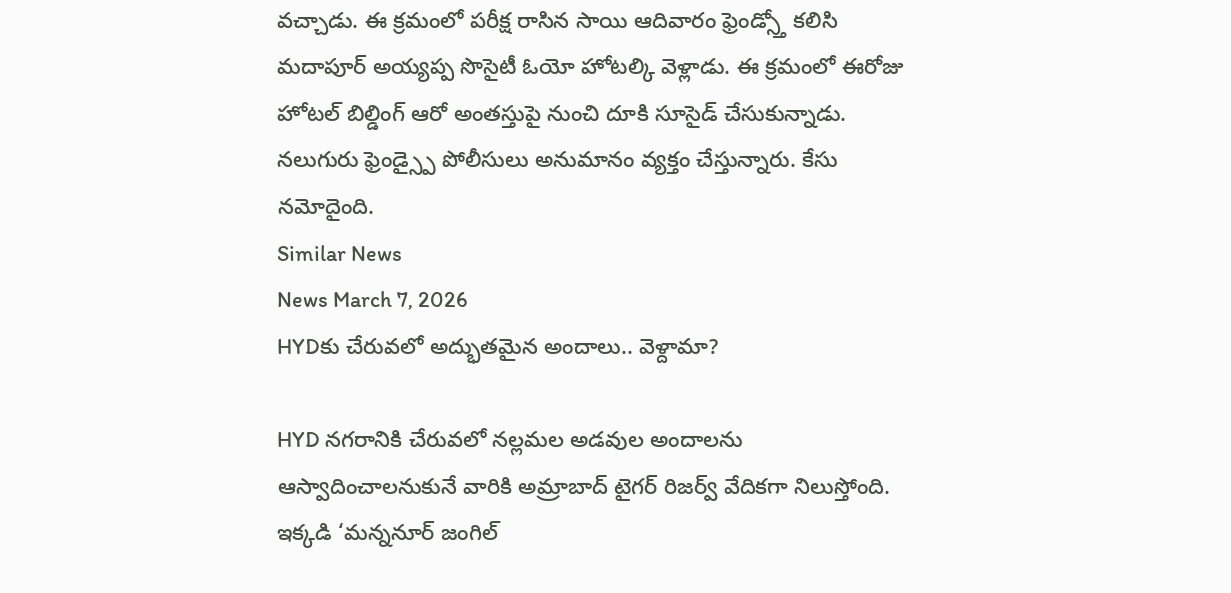వచ్చాడు. ఈ క్రమంలో పరీక్ష రాసిన సాయి ఆదివారం ఫ్రెండ్స్తో కలిసి మదాపూర్ అయ్యప్ప సొసైటీ ఓయో హోటల్కి వెళ్లాడు. ఈ క్రమంలో ఈరోజు హోటల్ బిల్డింగ్ ఆరో అంతస్తుపై నుంచి దూకి సూసైడ్ చేసుకున్నాడు. నలుగురు ఫ్రెండ్స్పై పోలీసులు అనుమానం వ్యక్తం చేస్తున్నారు. కేసు నమోదైంది.
Similar News
News March 7, 2026
HYDకు చేరువలో అద్భుతమైన అందాలు.. వెళ్దామా?

HYD నగరానికి చేరువలో నల్లమల అడవుల అందాలను ఆస్వాదించాలనుకునే వారికి అమ్రాబాద్ టైగర్ రిజర్వ్ వేదికగా నిలుస్తోంది. ఇక్కడి ‘మన్ననూర్ జంగిల్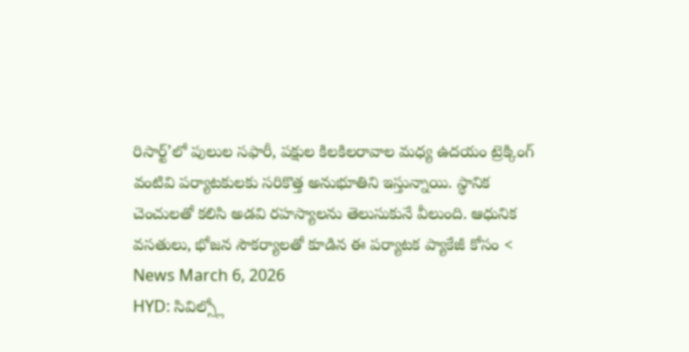రిసార్ట్’లో పులుల సఫారీ, పక్షుల కిలకిలరావాల మధ్య ఉదయం ట్రెక్కింగ్ వంటివి పర్యాటకులకు సరికొత్త అనుభూతిని ఇస్తున్నాయి. స్థానిక చెంచులతో కలిసి అడవి రహస్యాలను తెలుసుకునే వీలుంది. ఆధునిక వసతులు, భోజన సౌకర్యాలతో కూడిన ఈ పర్యాటక ప్యాకేజీ కోసం <
News March 6, 2026
HYD: సివిల్స్లో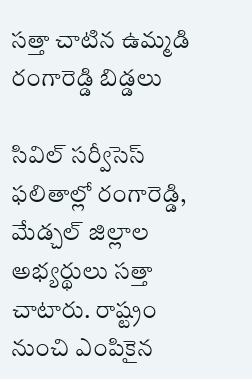సత్తా చాటిన ఉమ్మడి రంగారెడ్డి బిడ్డలు

సివిల్ సర్వీసెస్ ఫలితాల్లో రంగారెడ్డి, మేడ్చల్ జిల్లాల అభ్యర్థులు సత్తా చాటారు. రాష్ట్రం నుంచి ఎంపికైన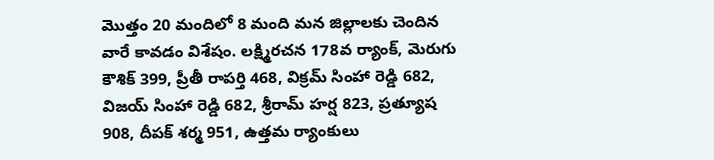మొత్తం 20 మందిలో 8 మంది మన జిల్లాలకు చెందిన వారే కావడం విశేషం. లక్ష్మిరచన 178వ ర్యాంక్, మెరుగు కౌశిక్ 399, ప్రీతీ రాపర్తి 468, విక్రమ్ సింహా రెడ్డి 682, విజయ్ సింహా రెడ్డి 682, శ్రీరామ్ హర్ష 823, ప్రత్యూష 908, దీపక్ శర్మ 951, ఉత్తమ ర్యాంకులు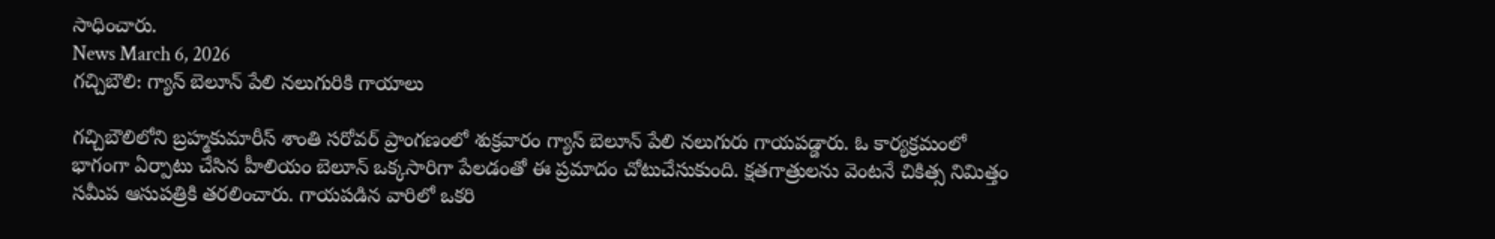సాధించారు.
News March 6, 2026
గచ్చిబౌలి: గ్యాస్ బెలూన్ పేలి నలుగురికి గాయాలు

గచ్చిబౌలిలోని బ్రహ్మకుమారీస్ శాంతి సరోవర్ ప్రాంగణంలో శుక్రవారం గ్యాస్ బెలూన్ పేలి నలుగురు గాయపడ్డారు. ఓ కార్యక్రమంలో భాగంగా ఏర్పాటు చేసిన హీలియం బెలూన్ ఒక్కసారిగా పేలడంతో ఈ ప్రమాదం చోటుచేసుకుంది. క్షతగాత్రులను వెంటనే చికిత్స నిమిత్తం సమీప ఆసుపత్రికి తరలించారు. గాయపడిన వారిలో ఒకరి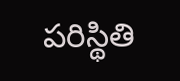పరిస్థితి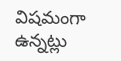విషమంగా ఉన్నట్లు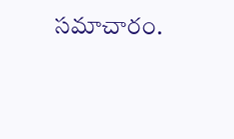సమాచారం.